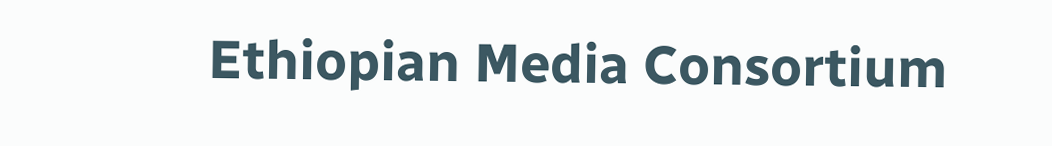Ethiopian Media Consortium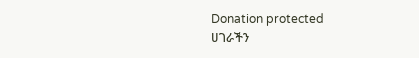Donation protected
ሀገራችን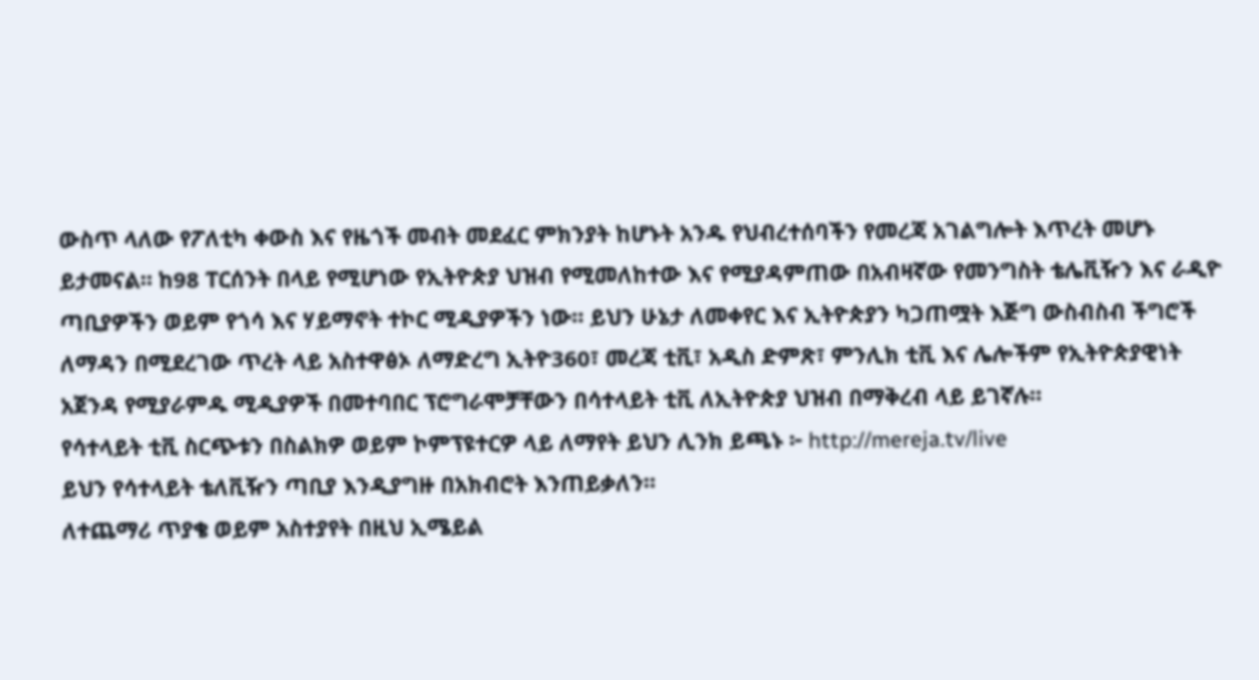ውስጥ ላለው የፖለቲካ ቀውስ እና የዜጎች መብት መደፈር ምክንያት ከሆኑት አንዱ የህብረተሰባችን የመረጃ አገልግሎት እጥረት መሆኑ ይታመናል። ከ98 ፐርሰንት በላይ የሚሆነው የኢትዮጵያ ህዝብ የሚመለከተው እና የሚያዳምጠው በአብዛኛው የመንግስት ቴሌቪዥን እና ራዲዮ ጣቢያዎችን ወይም የጎሳ እና ሃይማኖት ተኮር ሚዲያዎችን ነው። ይህን ሁኔታ ለመቀየር እና ኢትዮጵያን ካጋጠሟት እጅግ ውስብስብ ችግሮች ለማዳን በሚደረገው ጥረት ላይ አስተዋፅኦ ለማድረግ ኢትዮ360፣ መረጃ ቲቪ፣ አዲስ ድምጽ፣ ምንሊክ ቲቪ እና ሌሎችም የኢትዮጵያዊነት አጀንዳ የሚያራምዱ ሚዲያዎች በመተባበር ፕሮግራሞቻቸውን በሳተላይት ቲቪ ለኢትዮጵያ ህዝብ በማቅረብ ላይ ይገኛሉ።
የሳተላይት ቲቪ ስርጭቱን በስልክዎ ወይም ኮምፕዩተርዎ ላይ ለማየት ይህን ሊንክ ይጫኑ ፦ http://mereja.tv/live
ይህን የሳተላይት ቴለቪዥን ጣቢያ እንዲያግዙ በአክብሮት እንጠይቃለን።
ለተጨማሪ ጥያቄ ወይም አስተያየት በዚህ ኢሜይል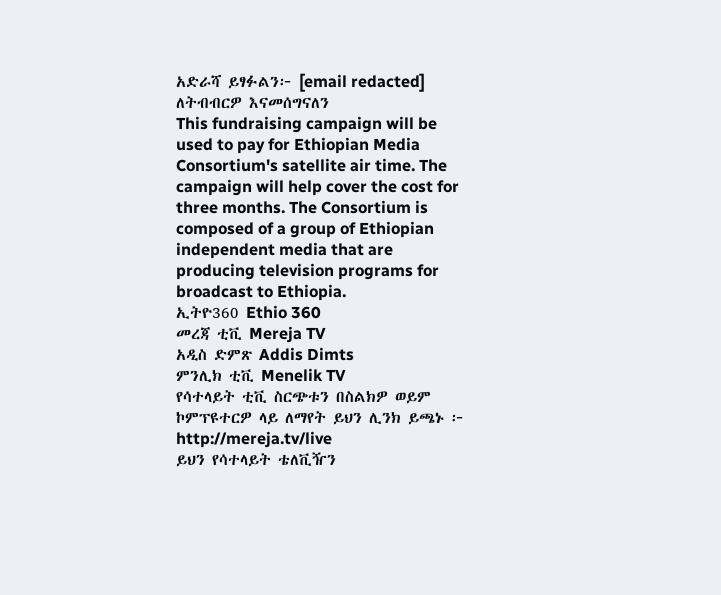አድራሻ ይፃፉልን፦ [email redacted]
ለትብብርዎ እናመሰግናለን
This fundraising campaign will be used to pay for Ethiopian Media Consortium's satellite air time. The campaign will help cover the cost for three months. The Consortium is composed of a group of Ethiopian independent media that are producing television programs for broadcast to Ethiopia.
ኢትዮ360 Ethio 360
መረጃ ቲቪ Mereja TV
አዲስ ድምጽ Addis Dimts
ምንሊክ ቲቪ Menelik TV
የሳተላይት ቲቪ ስርጭቱን በስልክዎ ወይም ኮምፕዩተርዎ ላይ ለማየት ይህን ሊንክ ይጫኑ ፦ http://mereja.tv/live
ይህን የሳተላይት ቴለቪዥን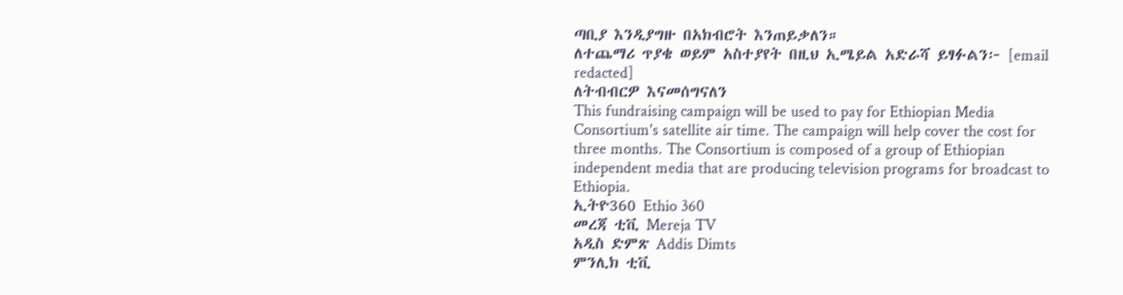ጣቢያ እንዲያግዙ በአክብሮት እንጠይቃለን።
ለተጨማሪ ጥያቄ ወይም አስተያየት በዚህ ኢሜይል አድራሻ ይፃፉልን፦ [email redacted]
ለትብብርዎ እናመሰግናለን
This fundraising campaign will be used to pay for Ethiopian Media Consortium's satellite air time. The campaign will help cover the cost for three months. The Consortium is composed of a group of Ethiopian independent media that are producing television programs for broadcast to Ethiopia.
ኢትዮ360 Ethio 360
መረጃ ቲቪ Mereja TV
አዲስ ድምጽ Addis Dimts
ምንሊክ ቲቪ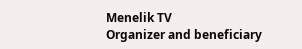Menelik TV
Organizer and beneficiary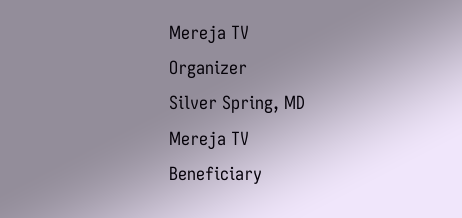Mereja TV
Organizer
Silver Spring, MD
Mereja TV
Beneficiary